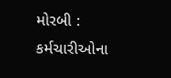મોરબી : કર્મચારીઓના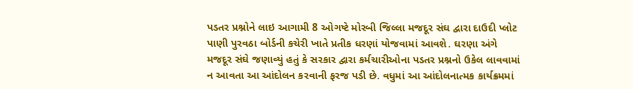પડતર પ્રશ્નોને લાઇ આગામી 8 ઓગષ્ટે મોરબી જિલ્લા મજદૂર સંઘ દ્વારા દાઉદી પ્લોટ પાણી પુરવઠા બોર્ડની કચેરી ખાતે પ્રતીક ધરણાં યોજવામાં આવશે. ઘરણા અંગે મજદૂર સંઘે જણાવ્યું હતું કે સરકાર દ્વારા કર્મચારીઓના પડતર પ્રશ્નનો ઉકેલ લાવવામાં ન આવતા આ આંદોલન કરવાની ફરજ પડી છે. વધુમાં આ આંદોલનાત્મક કાર્યક્રમમાં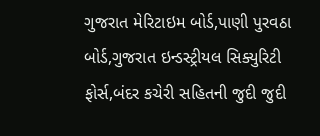ગુજરાત મેરિટાઇમ બોર્ડ,પાણી પુરવઠા બોર્ડ,ગુજરાત ઇન્ડસ્ટ્રીયલ સિક્યુરિટી ફોર્સ,બંદર કચેરી સહિતની જુદી જુદી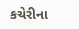કચેરીના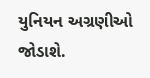યુનિયન અગ્રણીઓ જોડાશે.